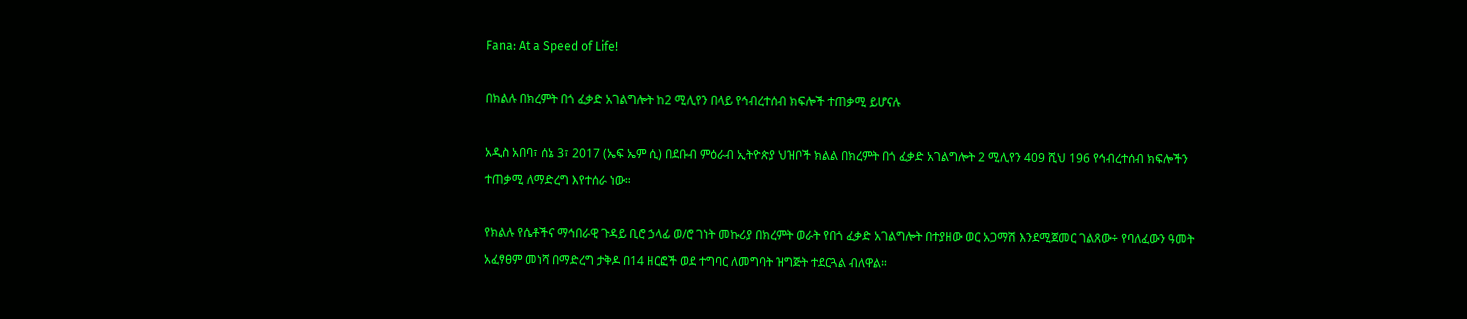Fana: At a Speed of Life!

በክልሉ በክረምት በጎ ፈቃድ አገልግሎት ከ2 ሚሊየን በላይ የኅብረተሰብ ክፍሎች ተጠቃሚ ይሆናሉ

አዲስ አበባ፣ ሰኔ 3፣ 2017 (ኤፍ ኤም ሲ) በደቡብ ምዕራብ ኢትዮጵያ ህዝቦች ክልል በክረምት በጎ ፈቃድ አገልግሎት 2 ሚሊየን 409 ሺህ 196 የኅብረተሰብ ክፍሎችን ተጠቃሚ ለማድረግ እየተሰራ ነው።

የክልሉ የሴቶችና ማኅበራዊ ጉዳይ ቢሮ ኃላፊ ወ/ሮ ገነት መኩሪያ በክረምት ወራት የበጎ ፈቃድ አገልግሎት በተያዘው ወር አጋማሽ እንደሚጀመር ገልጸው÷ የባለፈውን ዓመት አፈፃፀም መነሻ በማድረግ ታቅዶ በ14 ዘርፎች ወደ ተግባር ለመግባት ዝግጅት ተደርጓል ብለዋል።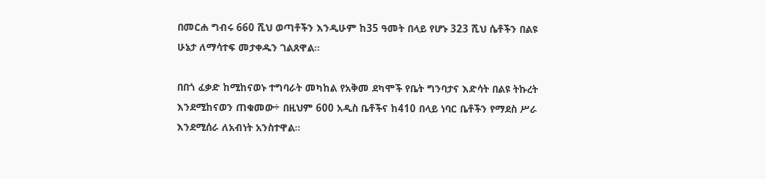በመርሐ ግብሩ 660 ሺህ ወጣቶችን እንዲሁም ከ35 ዓመት በላይ የሆኑ 323 ሺህ ሴቶችን በልዩ ሁኔታ ለማሳተፍ መታቀዱን ገልጸዋል።

በበጎ ፈቃድ ከሚከናወኑ ተግባራት መካከል የአቅመ ደካሞች የቤት ግንባታና እድሳት በልዩ ትኩረት እንደሚከናወን ጠቁመው÷ በዚህም 600 አዲስ ቤቶችና ከ410 በላይ ነባር ቤቶችን የማደስ ሥራ እንደሚሰራ ለአብነት አንስተዋል።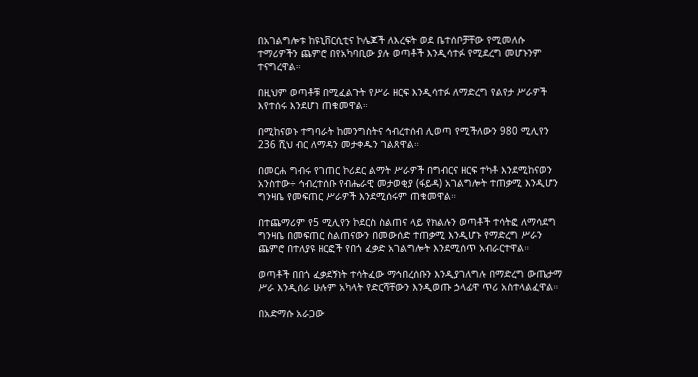በአገልግሎቱ ከዩኒቨርሲቲና ኮሌጆች ለእረፍት ወደ ቤተሰቦቻቸው የሚመለሱ ተማሪዎችን ጨምሮ በየአካባቢው ያሉ ወጣቶች እንዲሳተፉ የሚደረግ መሆኑንም ተናግረዋል።

በዚህም ወጣቶቹ በሚፈልጉት የሥራ ዘርፍ እንዲሳተፉ ለማድረግ የልየታ ሥራዎች እየተሰሩ እንደሆነ ጠቁመዋል።

በሚከናወኑ ተግባራት ከመንግስትና ኅብረተሰብ ሊወጣ የሚችለውን 980 ሚሊየን 236 ሺህ ብር ለማዳን መታቀዱን ገልጸዋል።

በመርሐ ግብሩ የገጠር ኮሪደር ልማት ሥራዎች በግብርና ዘርፍ ተካቶ እንደሚከናወን አንስተው÷ ኅብረተሰቡ የብሔራዊ መታወቂያ (ፋይዳ) አገልግሎት ተጠቃሚ እንዲሆን ግንዛቤ የመፍጠር ሥራዎች እንደሚሰሩም ጠቁመዋል።

በተጨማሪም የ5 ሚሊየን ኮደርስ ስልጠና ላይ የክልሉን ወጣቶች ተሳትፎ ለማሳደግ ግንዛቤ በመፍጠር ስልጠናውን በመውሰድ ተጠቃሚ እንዲሆኑ የማድረግ ሥራን ጨምሮ በተለያዩ ዘርፎች የበጎ ፈቃድ አገልግሎት እንደሚሰጥ አብራርተዋል።

ወጣቶች በበጎ ፈቃደኝነት ተሳትፈው ማኅበረሰቡን እንዲያገለግሉ በማድረግ ውጤታማ ሥራ እንዲሰራ ሁሉም አካላት የድርሻቸውን እንዲወጡ ኃላፊዋ ጥሪ አስተላልፈዋል።

በአድማሱ አራጋው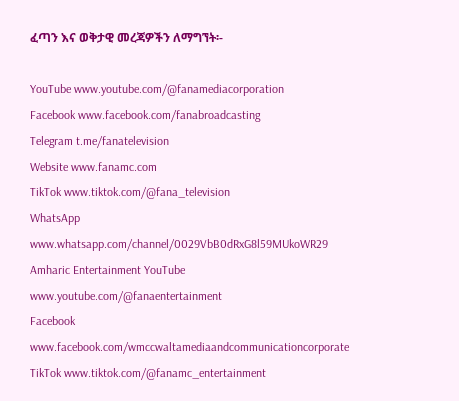ፈጣን እና ወቅታዊ መረጃዎችን ለማግኘት፡-

YouTube www.youtube.com/@fanamediacorporation
Facebook www.facebook.com/fanabroadcasting
Telegram t.me/fanatelevision
Website www.fanamc.com
TikTok www.tiktok.com/@fana_television
WhatsApp www.whatsapp.com/channel/0029VbB0dRxG8l59MUkoWR29
Amharic Entertainment YouTube www.youtube.com/@fanaentertainment
Facebook www.facebook.com/wmccwaltamediaandcommunicationcorporate
TikTok www.tiktok.com/@fanamc_entertainment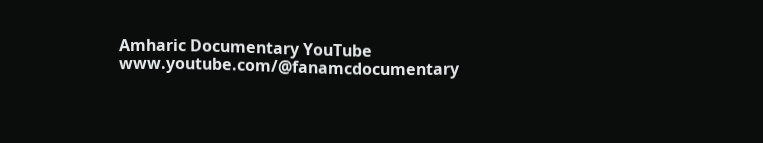Amharic Documentary YouTube www.youtube.com/@fanamcdocumentary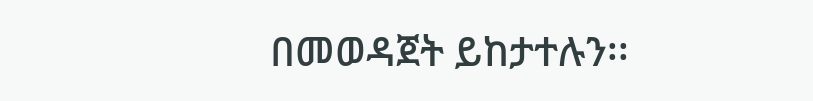በመወዳጀት ይከታተሉን፡፡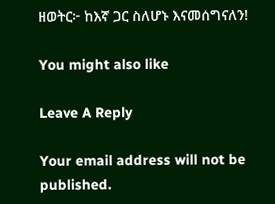ዘወትር፦ ከእኛ ጋር ስለሆኑ እናመሰግናለን!

You might also like

Leave A Reply

Your email address will not be published.